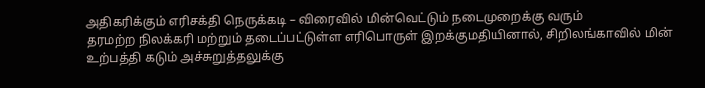அதிகரிக்கும் எரிசக்தி நெருக்கடி – விரைவில் மின்வெட்டும் நடைமுறைக்கு வரும்
தரமற்ற நிலக்கரி மற்றும் தடைப்பட்டுள்ள எரிபொருள் இறக்குமதியினால், சிறிலங்காவில் மின் உற்பத்தி கடும் அச்சுறுத்தலுக்கு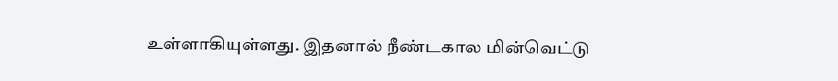உள்ளாகியுள்ளது. இதனால் நீண்டகால மின்வெட்டு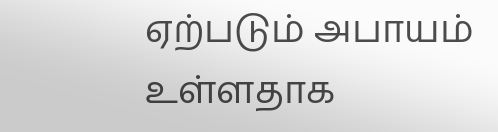ஏற்படும் அபாயம் உள்ளதாக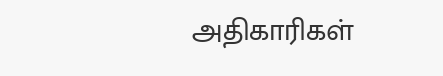அதிகாரிகள்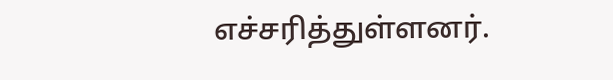எச்சரித்துள்ளனர்.